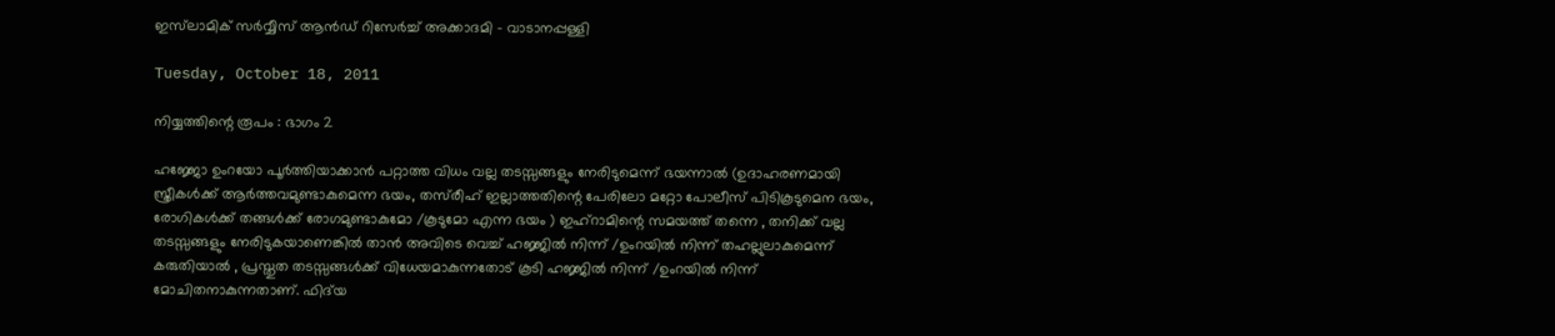ഇസ്‌ലാമിക് സര്‍വ്വീസ് ആന്‍‌ഡ് റിസേര്‍ച്ച് അക്കാദമി - വാടാനപ്പള്ളി

Tuesday, October 18, 2011

നിയ്യത്തിന്റെ രൂപം : ഭാഗം 2

ഹജ്ജോ ഉം‌റയോ പൂർത്തിയാക്കാൻ പറ്റാത്ത വിധം വല്ല തടസ്സങ്ങളും നേരിടുമെന്ന് ഭയന്നാൽ (ഉദാഹരണമായി സ്ത്രീകൾക്ക് ആർത്തവമുണ്ടാകുമെന്ന ഭയം, തസ്‌രീഹ് ഇല്ലാത്തതിന്റെ പേരിലോ മറ്റോ പോലീസ് പിടികൂടുമെന ഭയം, രോഗികൾക്ക് തങ്ങൾക്ക് രോഗമുണ്ടാകുമോ /കൂടുമോ എന്ന ഭയം ) ഇഹ്‌റാമിന്റെ സമയത്ത് തന്നെ , തനിക്ക് വല്ല തടസ്സങ്ങളും നേരിടുകയാണെങ്കിൽ താ‍ൻ അവിടെ വെച്ച് ഹജ്ജിൽ നിന്ന് /ഉം‌റയിൽ നിന്ന് തഹല്ലുലാകുമെന്ന് കരുതിയാൽ , പ്രസ്തുത തടസ്സങ്ങൾക്ക് വിധേയമാകുന്നതോട് കൂടി ഹജ്ജിൽ നിന്ന് /ഉം‌റയിൽ നിന്ന് മോചിതനാകുന്നതാണ്. ഫിദ്‌യ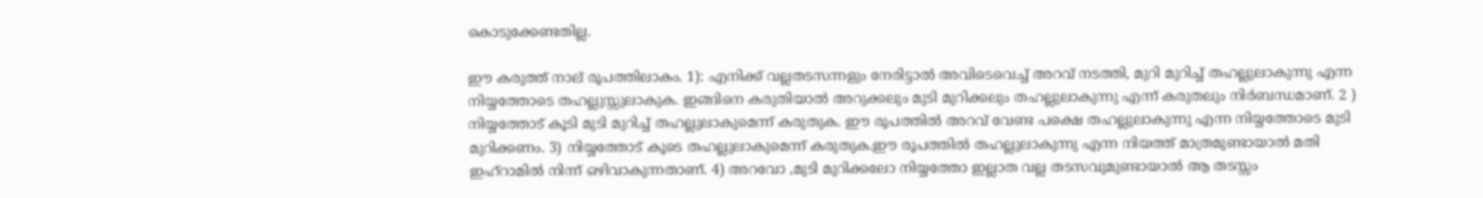കൊടുക്കേണ്ടതില്ല.

ഈ കരുത്ത് നാല് രൂപത്തിലാകം. 1): എനിക്ക് വല്ലതടസന്നളും നേരിട്ടാൽ അവിടെവെച്ച് അറവ് നടത്തി, മുറി മുറിച്ച് തഹല്ലുലാകുന്നു എന്ന നിയ്യത്തോടെ തഹല്ലുസ്സുലാകുക. ഇങ്ങിനെ കരുതിയാൽ അറുക്കലും മുടി മുറിക്കലും തഹല്ലുലാകുന്നു എന്ന് കരുതലും നിർബന്ധമാണ്. 2 ) നിയ്യത്തോട് കൂടി മുടി മുറിച്ച് തഹല്ലുലാകുമെന്ന് കരുതുക. ഈ രൂപത്തിൽ അറവ് വേണ്ട പക്ഷെ തഹല്ലുലാകുന്നു എന്ന നിയ്യത്തോടെ മുടി മുറിക്കണം. 3) നിയ്യത്തോട് കൂടെ തഹല്ലുലാകുമെന്ന് കരുതുക.ഈ രൂപത്തിൽ തഹല്ലുലാകുന്നു എന്ന നിയത്ത് മാത്രമുണ്ടായാൽ മതി ഇഹ്‌റാമിൽ നിന്ന് ഒഴിവാകുന്നതാണ്. 4) അറവോ ,മുടി മുറിക്കലോ നിയ്യത്തോ ഇല്ലാത വല്ല തടസവുമുണ്ടായാൽ ആ തടസ്സം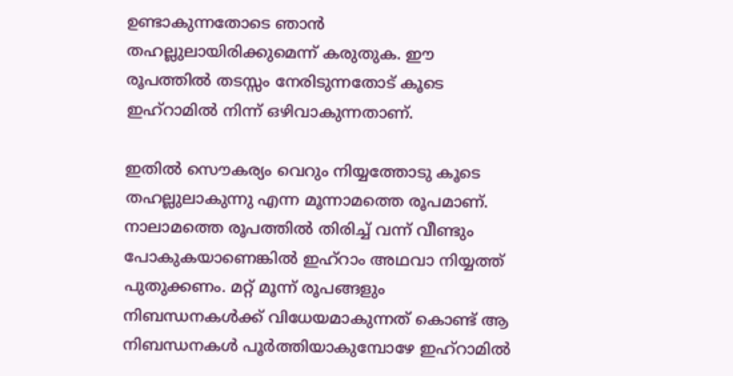ഉണ്ടാകുന്നതോടെ ഞാൻ തഹല്ലുലായിരിക്കുമെന്ന് കരുതുക. ഈ രൂപത്തിൽ തടസ്സം നേരിടുന്നതോട് കൂടെ ഇഹ്‌റാമിൽ നിന്ന് ഒഴിവാകുന്നതാണ്.

ഇതിൽ സൌകര്യം വെറും നിയ്യത്തോടു കൂടെ തഹല്ലുലാകുന്നു എന്ന മൂ‍ന്നാമത്തെ രൂപമാണ്. നാലാമത്തെ രൂപത്തിൽ തിരിച്ച് വന്ന് വീണ്ടും പോകുകയാണെങ്കിൽ ഇ‌ഹ്‌റാം അഥവാ നിയ്യത്ത് പുതുക്കണം. മറ്റ് മൂന്ന് രൂപങ്ങളും നിബന്ധനകൾക്ക് വിധേയമാകുന്നത് കൊണ്ട് ആ നിബന്ധനകൾ പൂർത്തിയാകുമ്പോഴേ ഇഹ്‌റാമിൽ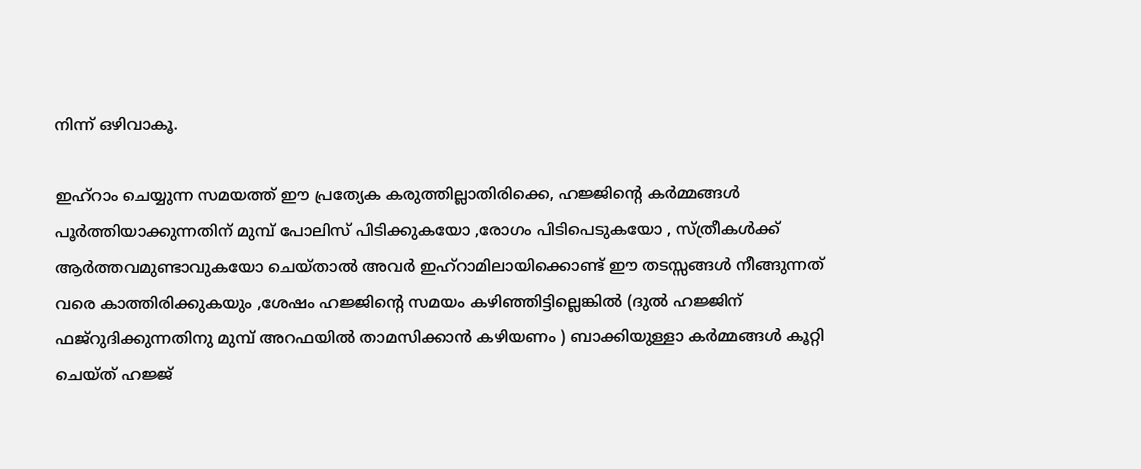നിന്ന് ഒഴിവാകൂ.

ഇഹ്‌റാം ചെയ്യുന്ന സമയത്ത് ഈ പ്രത്യേക കരുത്തില്ലാതിരിക്കെ, ഹജ്ജിന്റെ കർമ്മങ്ങൾ പൂർത്തിയാക്കുന്നതിന് മുമ്പ് പോലിസ് പിടിക്കുകയോ ,രോഗം പിടിപെടുകയോ , സ്ത്രീകൾക്ക് ആർത്തവമുണ്ടാവുകയോ ചെയ്താൽ അവർ ഇഹ്‌റാമിലായിക്കൊണ്ട് ഈ തടസ്സങ്ങൾ നീങ്ങുന്നത് വരെ കാത്തിരിക്കുകയും ,ശേഷം ഹജ്ജിന്റെ സമയം കഴിഞ്ഞിട്ടില്ലെങ്കിൽ (ദുൽ ഹജ്ജിന് ഫജ്‌റുദിക്കുന്നതിനു മുമ്പ് അറഫയിൽ താമസിക്കാൻ കഴിയണം ) ബാക്കിയുള്ളാ കർമ്മങ്ങൾ കൂറ്റി ചെയ്ത് ഹജ്ജ്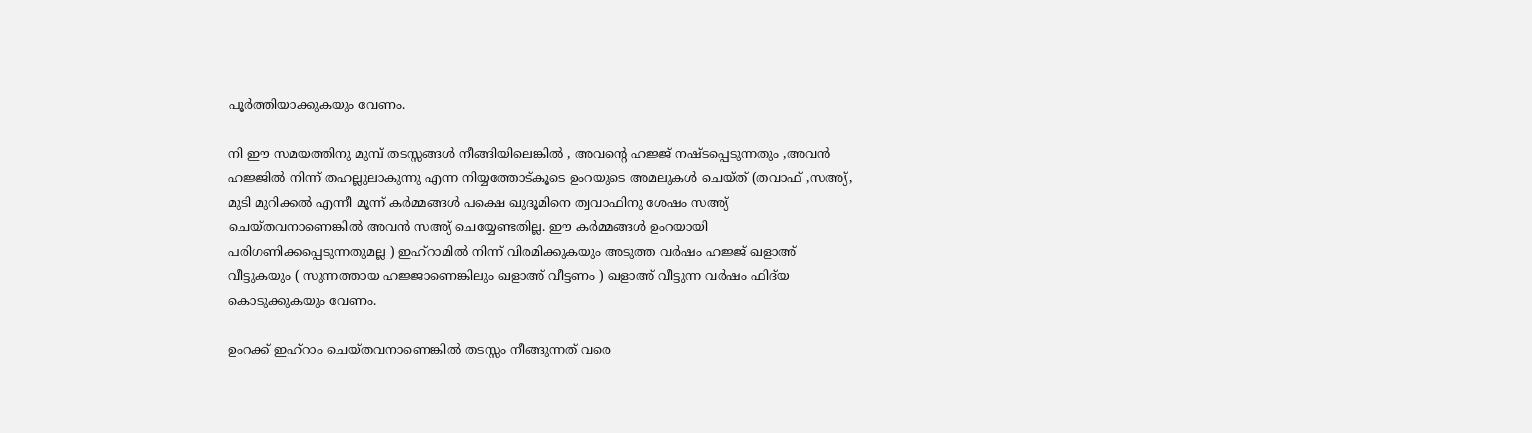പൂർത്തിയാക്കുകയും വേണം.

നി ഈ സമയത്തിനു മുമ്പ് തടസ്സങ്ങൾ നീങ്ങിയിലെങ്കിൽ , അവന്റെ ഹജ്ജ് നഷ്ടപ്പെടുന്നതും ,അവൻ ഹജ്ജിൽ നിന്ന് തഹല്ലുലാകുന്നു എന്ന നിയ്യത്തോട്കൂടെ ഉം‌റയുടെ അമലുകൾ ചെയ്ത് (തവാഫ് ,സ‌അ്യ്, മുടി മുറിക്കൽ എന്നീ മൂന്ന് കർമ്മങ്ങൾ പക്ഷെ ഖുദൂമിനെ ത്വവാഫിനു ശേഷം സ‌അ്യ് ചെയ്തവനാണെങ്കിൽ അവൻ സ‌അ്യ് ചെയ്യേണ്ടതില്ല. ഈ കർമ്മങ്ങൾ ഉം‌റയായി പരിഗണിക്കപ്പെടുന്നതുമല്ല ) ഇഹ്‌റാമിൽ നിന്ന് വിരമിക്കുകയും അടുത്ത വർഷം ഹജ്ജ് ഖളാ‌അ് വീട്ടുകയും ( സുന്നത്തായ ഹജ്ജാണെങ്കിലും ഖളാ‌അ് വീട്ടണം ) ഖളാ‌അ് വീട്ടുന്ന വർഷം ഫിദ്‌യ കൊടുക്കുകയും വേണം.

ഉം‌റക്ക് ഇഹ്‌റാം ചെയ്തവനാണെങ്കിൽ തടസ്സം നീങ്ങുന്നത് വരെ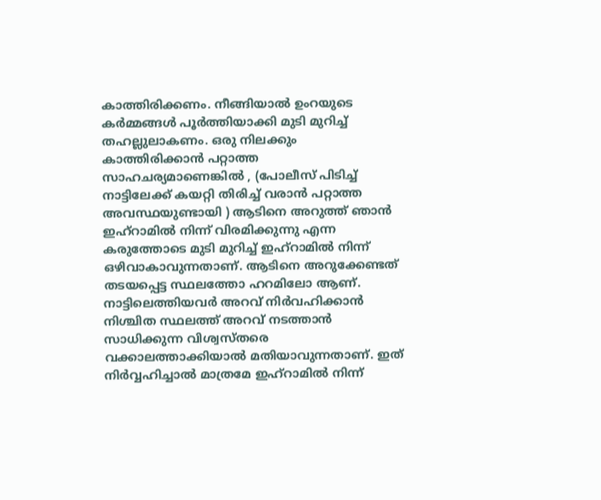കാത്തിരിക്കണം. നീങ്ങിയാൽ ഉം‌റയുടെ കർമ്മങ്ങൾ പൂർത്തിയാക്കി മുടി മുറിച്ച് തഹല്ലുലാകണം. ഒരു നിലക്കും കാത്തിരിക്കാൻ പറ്റാത്ത സാഹചര്യമാണെങ്കിൽ , (പോലീസ് പിടിച്ച് നാട്ടിലേക്ക് കയറ്റി തിരിച്ച് വരാൻ പറ്റാത്ത അവസ്ഥയുണ്ടായി ) ആ‍ടിനെ അറുത്ത് ഞാൻ ഇഹ്‌റാമിൽ നിന്ന് വിരമിക്കുന്നു എന്ന കരുത്തോടെ മുടി മുറിച്ച് ഇഹ്‌റാമിൽ നിന്ന് ഒഴിവാകാവുന്നതാണ്. ആടിനെ അറുക്കേണ്ടത് തടയപ്പെട്ട സ്ഥലത്തോ ഹറമിലോ ആണ്. നാട്ടിലെത്തിയവർ അറവ് നിർവഹിക്കാൻ നിശ്ചിത സ്ഥലത്ത് അറവ് നടത്താൻ സാധിക്കുന്ന വിശ്വസ്തരെ വക്കാലത്താക്കിയാൽ മതിയാവുന്നതാണ്. ഇത് നിർവ്വഹിച്ചാൽ മാത്രമേ ഇഹ്റാമിൽ നിന്ന്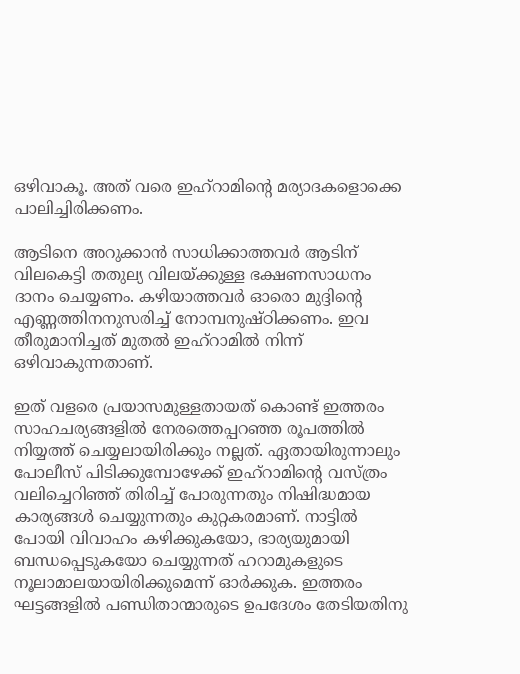ഒഴിവാകൂ‍. അത് വരെ ഇഹ്‌റാമിന്റെ മര്യാദകളൊക്കെ പാലിച്ചിരിക്കണം.

ആടിനെ അറുക്കാൻ സാധിക്കാത്തവർ ആടിന് വിലകെട്ടി തതുല്യ വിലയ്ക്കുള്ള ഭക്ഷണസാധനം ദാനം ചെയ്യണം. കഴിയാത്തവർ ഓരൊ മുദ്ദിന്റെ എണ്ണത്തിനനുസരിച്ച് നോമ്പനുഷ്ഠിക്കണം. ഇവ തീരുമാനിച്ചത് മുതൽ ഇഹ്‌റാമിൽ നിന്ന് ഒഴിവാകുന്നതാണ്.

ഇത് വളരെ പ്രയാസമുള്ളതായത് കൊണ്ട് ഇത്തരം സാഹചര്യങ്ങളിൽ നേരത്തെപ്പറഞ്ഞ രൂപത്തിൽ നിയ്യത്ത് ചെയ്യലായിരിക്കും നല്ലത്. ഏതായിരുന്നാലും പോലീസ് പിടിക്കുമ്പോഴേക്ക് ഇഹ്‌റാമിന്റെ വസ്ത്രം വലിച്ചെറിഞ്ഞ് തിരിച്ച് പോരുന്നതും നിഷിദ്ധമായ കാര്യങ്ങൾ ചെയ്യുന്നതും കുറ്റകരമാണ്. നാട്ടിൽ പോയി വിവാഹം കഴിക്കുകയോ, ഭാര്യയുമായി ബന്ധപ്പെടുകയോ ചെയ്യുന്നത് ഹറാമുകളുടെ നൂലാമാലയായിരിക്കുമെന്ന് ഓർക്കുക. ഇത്തരം ഘട്ടങ്ങളിൽ പണ്ഡിതാന്മാരുടെ ഉപദേശം തേടിയതിനു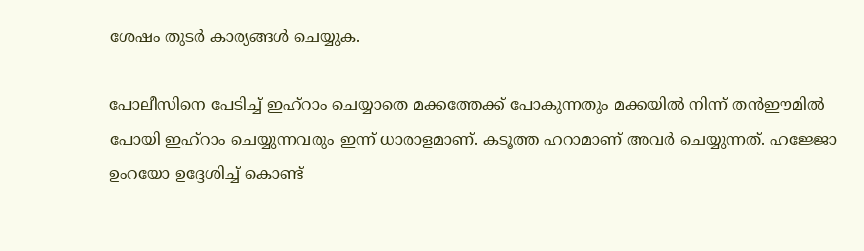ശേഷം തുടർ കാര്യങ്ങൾ ചെയ്യുക.

പോലീസിനെ പേടിച്ച് ഇഹ്‌റാം ചെയ്യാതെ മക്കത്തേക്ക് പോകുന്നതും മക്കയിൽ നിന്ന് തൻ‌ഈമിൽ പോയി ഇഹ്‌റാം ചെയ്യുന്നവരും ഇന്ന് ധാ‍രാളമാണ്. കടൂത്ത ഹറാമാണ് അവർ ചെയ്യുന്നത്. ഹജ്ജോ ഉംറയോ ഉദ്ദേശിച്ച് കൊണ്ട്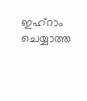ഇഹ്‌റാം ചെയ്യാത്ത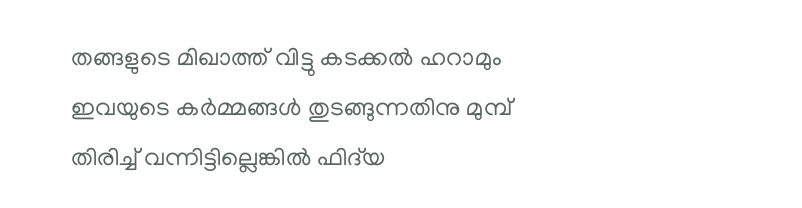തങ്ങളുടെ മിഖാത്ത് വിട്ടു കടക്കൽ ഹറാമും ഇവയുടെ കർമ്മങ്ങൾ തുടങ്ങുന്നതിനു മുമ്പ് തിരിച്ച് വന്നിട്ടില്ലെങ്കിൽ ഫിദ്‌യ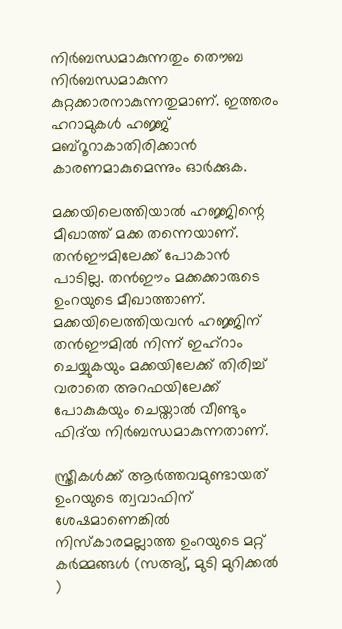നിർബന്ധമാകുന്നതും തൌബ നിർബന്ധമാകുന്ന കുറ്റക്കാരനാകുന്നതുമാണ്. ഇത്തരം ഹറാമുകൾ ഹജ്ജ് മബ്‌റൂറാകാതിരിക്കാൻ കാരണമാകുമെന്നും ഓർക്കുക.

മക്കയിലെത്തിയാല്‍ ഹജ്ജിന്റെ മീഖാത്ത് മക്ക തന്നെയാണ്. തന്‍‌ഈമിലേക്ക് പോകാന്‍ പാടില്ല. തന്‍‌ഈം മക്കക്കാരുടെ ഉം‌റയുടെ മീഖാത്താണ്. മക്കയിലെത്തിയവന്‍ ഹജ്ജിന് തന്‍‌ഈമില്‍ നിന്ന് ഇഹ്‌റാം ചെയ്യുകയും മക്കയിലേക്ക് തിരിച്ച് വരാതെ അറഫയിലേക്ക് പോകുകയും ചെയ്താല്‍ വീണ്ടും ഫിദ്‌യ നിര്‍ബന്ധമാകുന്നതാണ്.

സ്ത്രീകള്‍ക്ക് ആര്‍ത്തവമുണ്ടായത് ഉം‌റയുടെ ത്വവാഫിന് ശേഷമാണെങ്കില്‍ നിസ്കാരമല്ലാത്ത ഉം‌റയുടെ മറ്റ് കര്‍മ്മങ്ങള്‍ (സ‌അ്യ്, മുടി മുറിക്കല്‍ )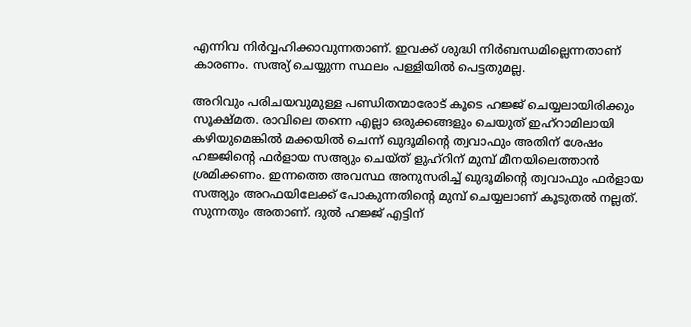എന്നിവ നിര്‍വ്വഹിക്കാവുന്നതാണ്. ഇവക്ക് ശുദ്ധി നിര്‍ബന്ധമില്ലെന്നതാണ് കാരണം. സ‌അ്യ് ചെയ്യുന്ന സ്ഥലം പള്ളിയില്‍ പെട്ടതുമല്ല.

അറിവും പരിചയവുമുള്ള പണ്ഡിതന്മാരോട് കൂടെ ഹജ്ജ് ചെയ്യലായിരിക്കും സൂക്ഷ്മത. രാവിലെ തന്നെ എല്ലാ ഒരുക്കങ്ങളും ചെയുത് ഇഹ്‌റാമിലായി കഴിയുമെങ്കില്‍ മക്കയില്‍ ചെന്ന് ഖുദൂമിന്റെ ത്വവാഫും അതിന് ശേഷം ഹജ്ജിന്റെ ഫര്‍ളായ സ‌അ്യും ചെയ്ത് ളുഹ്‌റിന് മുമ്പ് മീനയിലെത്താന്‍ ശ്രമിക്കണം. ഇന്നത്തെ അവസ്ഥ അനുസരിച്ച് ഖുദൂമിന്റെ ത്വവാഫും ഫര്‍ളായ സ‌അ്യും അറഫയിലേക്ക് പോകുന്നതിന്റെ മുമ്പ് ചെയ്യലാണ് കൂടുതല്‍ നല്ലത്. സുന്നതും അതാണ്. ദുല്‍ ഹജ്ജ് എട്ടിന്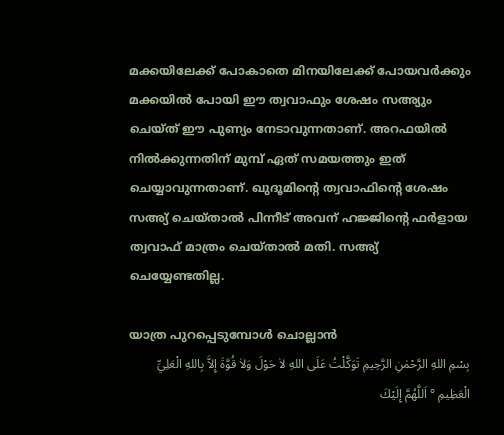മക്കയിലേക്ക് പോകാതെ മിനയിലേക്ക് പോയവര്‍ക്കും മക്കയില്‍ പോയി ഈ ത്വവാഫും ശേഷം സ‌അ്യും ചെയ്ത് ഈ പുണ്യം നേടാവുന്നതാണ്. അറഫയില്‍ നില്‍ക്കുന്നതിന് മുമ്പ് ഏത് സമയത്തും ഇത് ചെയ്യാവുന്നതാണ്. ഖുദൂമിന്റെ ത്വവാഫിന്റെ ശേഷം സ‌അ്യ് ചെയ്താല്‍ പിന്നീട് അവന് ഹജ്ജിന്റെ ഫര്‍ളായ ത്വവാഫ് മാത്രം ചെയ്താല്‍ മതി. സ‌അ്യ് ചെയ്യേണ്ടതില്ല.

യാത്ര പുറപ്പെടുമ്പോള്‍ ചൊല്ലാൻ
بِسْمِ اللهِ الرَّحْمٰنِ الرَّحِيمِ تَوَكَّلْتُ عَلَى اللهِ لاٰ حَوْلَ وَلاٰ قُوَّةَ إِلاَّ بِاللهِ الْعَلِيِّ الْعَظِيمِ ° اَللَّهُمَّ إِلَيْكَ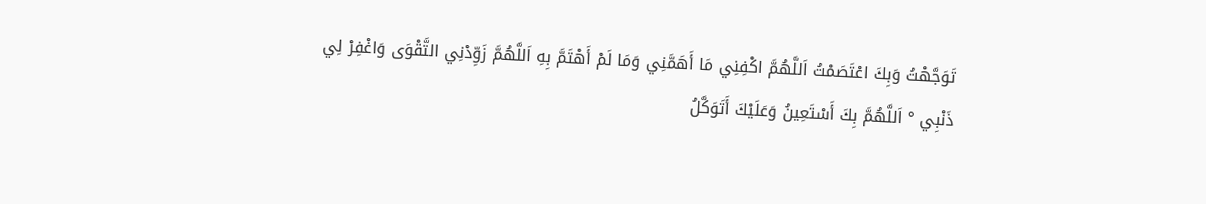تَوَجَّهْتُ وَبِكَ اعْتَصَمْتُ اَللَّهُمَّ اكْفِنِي مَا أَهَمَّنِي وَمَا لَمْ أَهْتَمَّ بِهِ اَللَّهُمَّ زَوِّدْنِي التَّقْوَى وَاغْفِرْ لِي ذَنْبِي ° اَللَّهُمَّ بِكَ أَسْتَعِينُ وَعَلَيْكَ أَتَوَكَّلُ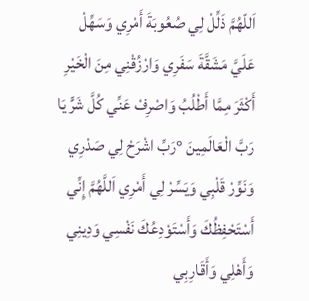اَللّهُمَّ ذَلِّلْ لِي صُعُوبَةَ أَمْرِي وَسَهِّلْ عَلَيَّ مَشَقَّةَ سَفَرِي وَارْزُقْنِي مِنَ الْخَيْرِ أَكْثَرَ مِمَّا أَطْلُبُ وَاصْرِفْ عَنِّي كُلَّ شَرٍّ يَا رَبَّ الْعَالَمِينَ °رَبِّ اشْرَحْ لِي صَدْرِي وَنَوِّرْ قَلْبِي وَيَسِّرْ لِي أَمْرِي اَللَّهُمَّ إِنِّي أَسْتَحْفِظُكَ وَأَسْتَوْدِعُكَ نَفْسِي وَدِينِي وَأَهْلِي وَأَقَارِبِي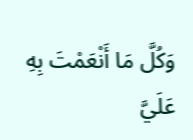وَكُلَّ مَا أَنْعَمْتَ بِهِ عَلَيَّ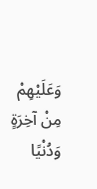وَعَلَيْهِمْ مِنْ آخِرَةٍ وَدُنْيًا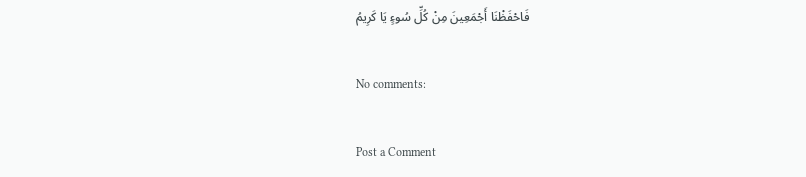فَاحْفَظْنَا أَجْمَعِينَ مِنْ كُلِّ سُوءٍ يَا كَرِيمُ

No comments:

Post a Comment